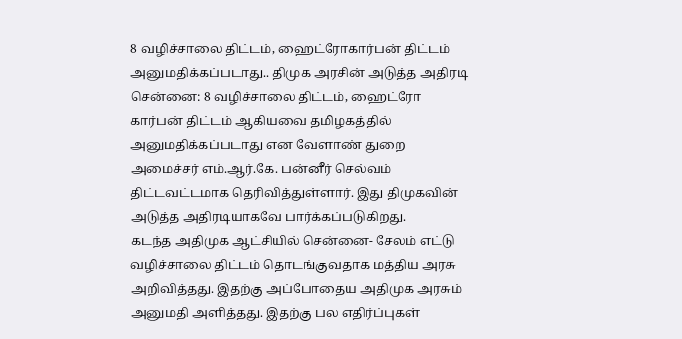8 வழிச்சாலை திட்டம், ஹைட்ரோகார்பன் திட்டம் அனுமதிக்கப்படாது.. திமுக அரசின் அடுத்த அதிரடி
சென்னை: 8 வழிச்சாலை திட்டம், ஹைட்ரோ கார்பன் திட்டம் ஆகியவை தமிழகத்தில் அனுமதிக்கப்படாது என வேளாண் துறை அமைச்சர் எம்.ஆர்.கே. பன்னீர் செல்வம் திட்டவட்டமாக தெரிவித்துள்ளார். இது திமுகவின் அடுத்த அதிரடியாகவே பார்க்கப்படுகிறது.
கடந்த அதிமுக ஆட்சியில் சென்னை- சேலம் எட்டு வழிச்சாலை திட்டம் தொடங்குவதாக மத்திய அரசு அறிவித்தது. இதற்கு அப்போதைய அதிமுக அரசும் அனுமதி அளித்தது. இதற்கு பல எதிர்ப்புகள்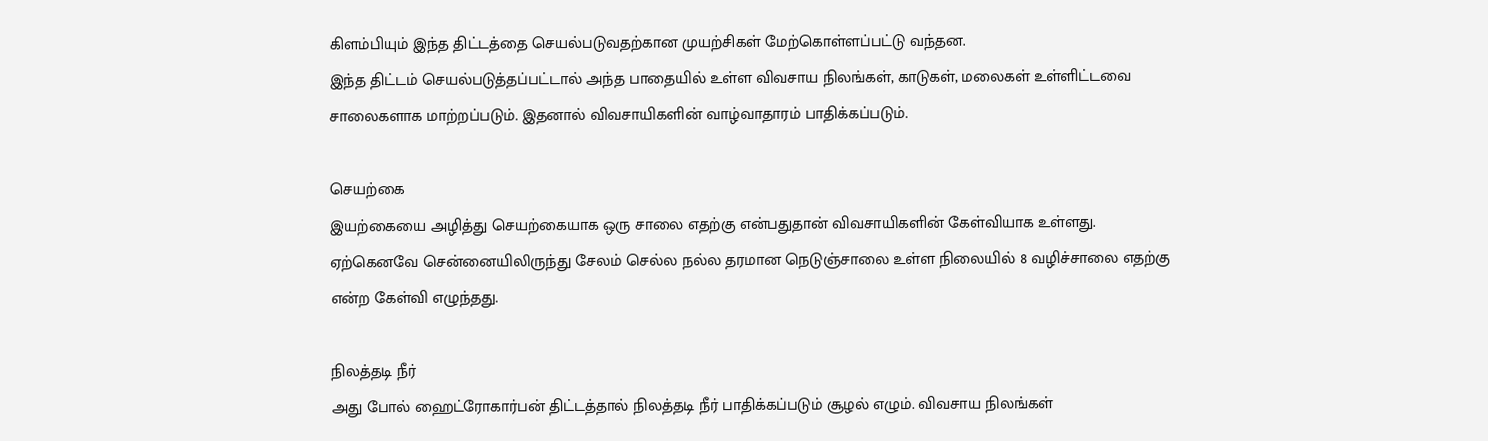கிளம்பியும் இந்த திட்டத்தை செயல்படுவதற்கான முயற்சிகள் மேற்கொள்ளப்பட்டு வந்தன.
இந்த திட்டம் செயல்படுத்தப்பட்டால் அந்த பாதையில் உள்ள விவசாய நிலங்கள், காடுகள், மலைகள் உள்ளிட்டவை சாலைகளாக மாற்றப்படும். இதனால் விவசாயிகளின் வாழ்வாதாரம் பாதிக்கப்படும்.

செயற்கை
இயற்கையை அழித்து செயற்கையாக ஒரு சாலை எதற்கு என்பதுதான் விவசாயிகளின் கேள்வியாக உள்ளது. ஏற்கெனவே சென்னையிலிருந்து சேலம் செல்ல நல்ல தரமான நெடுஞ்சாலை உள்ள நிலையில் 8 வழிச்சாலை எதற்கு என்ற கேள்வி எழுந்தது.

நிலத்தடி நீர்
அது போல் ஹைட்ரோகார்பன் திட்டத்தால் நிலத்தடி நீர் பாதிக்கப்படும் சூழல் எழும். விவசாய நிலங்கள்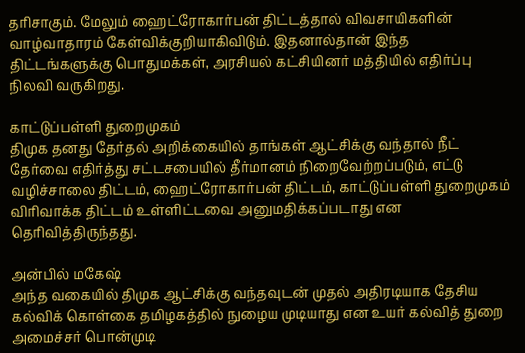தரிசாகும். மேலும் ஹைட்ரோகார்பன் திட்டத்தால் விவசாயிகளின் வாழ்வாதாரம் கேள்விக்குறியாகிவிடும். இதனால்தான் இந்த திட்டங்களுக்கு பொதுமக்கள், அரசியல் கட்சியினர் மத்தியில் எதிர்ப்பு நிலவி வருகிறது.

காட்டுப்பள்ளி துறைமுகம்
திமுக தனது தேர்தல் அறிக்கையில் தாங்கள் ஆட்சிக்கு வந்தால் நீட் தேர்வை எதிர்த்து சட்டசபையில் தீர்மானம் நிறைவேற்றப்படும், எட்டு வழிச்சாலை திட்டம், ஹைட்ரோகார்பன் திட்டம், காட்டுப்பள்ளி துறைமுகம் விரிவாக்க திட்டம் உள்ளிட்டவை அனுமதிக்கப்படாது என தெரிவித்திருந்தது.

அன்பில் மகேஷ்
அந்த வகையில் திமுக ஆட்சிக்கு வந்தவுடன் முதல் அதிரடியாக தேசிய கல்விக் கொள்கை தமிழகத்தில் நுழைய முடியாது என உயர் கல்வித் துறை அமைச்சர் பொன்முடி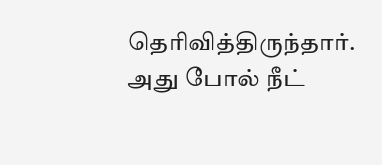தெரிவித்திருந்தார். அது போல் நீட்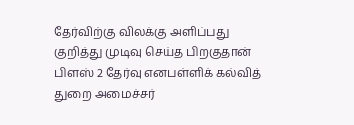தேர்விற்கு விலக்கு அளிப்பது குறித்து முடிவு செய்த பிறகுதான் பிளஸ் 2 தேர்வு எனபள்ளிக் கல்வித் துறை அமைச்சர்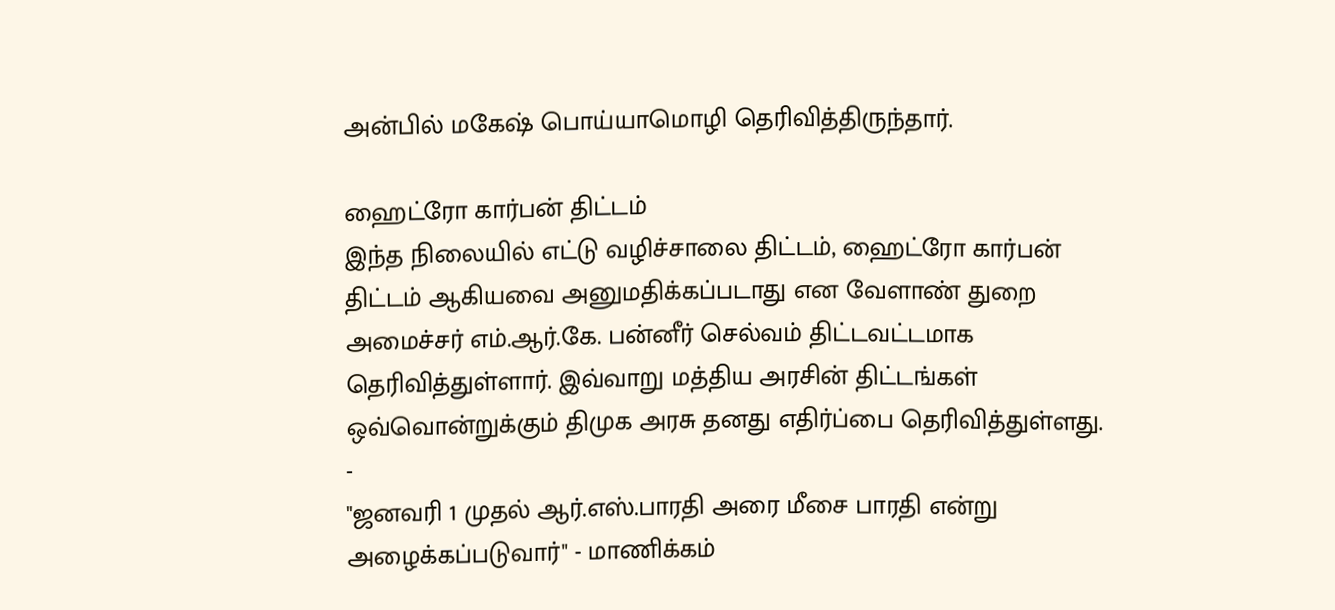அன்பில் மகேஷ் பொய்யாமொழி தெரிவித்திருந்தார்.

ஹைட்ரோ கார்பன் திட்டம்
இந்த நிலையில் எட்டு வழிச்சாலை திட்டம், ஹைட்ரோ கார்பன் திட்டம் ஆகியவை அனுமதிக்கப்படாது என வேளாண் துறை அமைச்சர் எம்.ஆர்.கே. பன்னீர் செல்வம் திட்டவட்டமாக தெரிவித்துள்ளார். இவ்வாறு மத்திய அரசின் திட்டங்கள் ஒவ்வொன்றுக்கும் திமுக அரசு தனது எதிர்ப்பை தெரிவித்துள்ளது.
-
"ஜனவரி 1 முதல் ஆர்.எஸ்.பாரதி அரை மீசை பாரதி என்று அழைக்கப்படுவார்" - மாணிக்கம்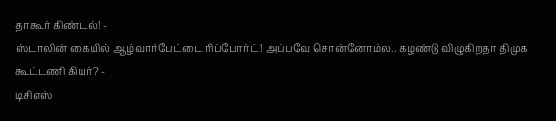தாகூர் கிண்டல்! -
ஸ்டாலின் கையில் ஆழ்வார்பேட்டை ரிப்போர்ட்! அப்பவே சொன்னோம்ல.. கழண்டு விழுகிறதா திமுக கூட்டணி கியர்? -
டிசிஎஸ்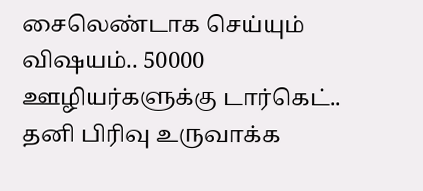சைலெண்டாக செய்யும் விஷயம்.. 50000 ஊழியர்களுக்கு டார்கெட்.. தனி பிரிவு உருவாக்க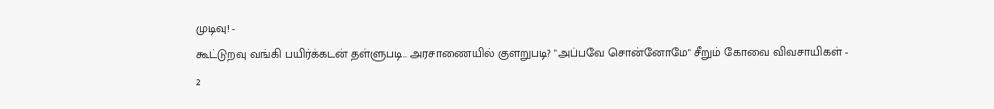முடிவு! -
கூட்டுறவு வங்கி பயிர்க்கடன் தள்ளுபடி.. அரசாணையில் குளறுபடி? "அப்பவே சொன்னோமே" சீறும் கோவை விவசாயிகள் -
2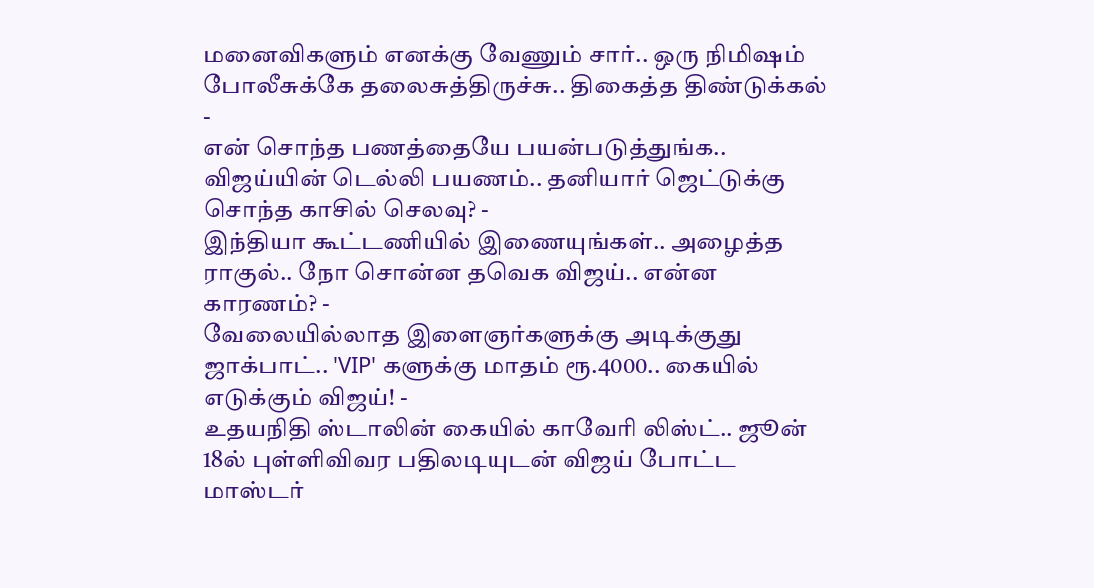மனைவிகளும் எனக்கு வேணும் சார்.. ஒரு நிமிஷம் போலீசுக்கே தலைசுத்திருச்சு.. திகைத்த திண்டுக்கல் -
என் சொந்த பணத்தையே பயன்படுத்துங்க.. விஜய்யின் டெல்லி பயணம்.. தனியார் ஜெட்டுக்கு சொந்த காசில் செலவு? -
இந்தியா கூட்டணியில் இணையுங்கள்.. அழைத்த ராகுல்.. நோ சொன்ன தவெக விஜய்.. என்ன காரணம்? -
வேலையில்லாத இளைஞர்களுக்கு அடிக்குது ஜாக்பாட்.. 'VIP' களுக்கு மாதம் ரூ.4000.. கையில் எடுக்கும் விஜய்! -
உதயநிதி ஸ்டாலின் கையில் காவேரி லிஸ்ட்.. ஜூன் 18ல் புள்ளிவிவர பதிலடியுடன் விஜய் போட்ட மாஸ்டர்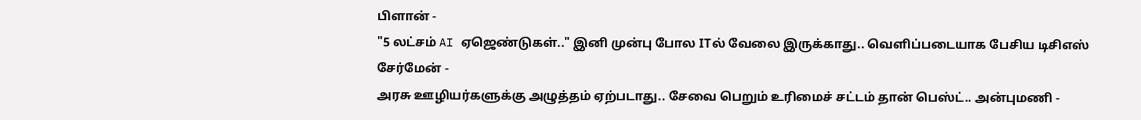பிளான் -
"5 லட்சம் AI ஏஜெண்டுகள்.." இனி முன்பு போல ITல் வேலை இருக்காது.. வெளிப்படையாக பேசிய டிசிஎஸ் சேர்மேன் -
அரசு ஊழியர்களுக்கு அழுத்தம் ஏற்படாது.. சேவை பெறும் உரிமைச் சட்டம் தான் பெஸ்ட்.. அன்புமணி -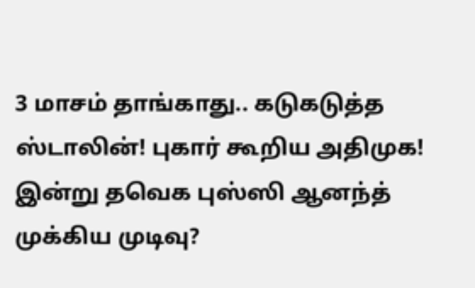3 மாசம் தாங்காது.. கடுகடுத்த ஸ்டாலின்! புகார் கூறிய அதிமுக! இன்று தவெக புஸ்ஸி ஆனந்த் முக்கிய முடிவு?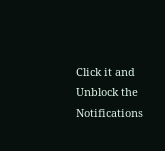Click it and Unblock the Notifications